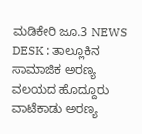ಮಡಿಕೇರಿ ಜೂ.3 NEWS DESK : ತಾಲ್ಲೂಕಿನ ಸಾಮಾಜಿಕ ಅರಣ್ಯ ವಲಯದ ಹೊದ್ದೂರು ವಾಟೆಕಾಡು ಅರಣ್ಯ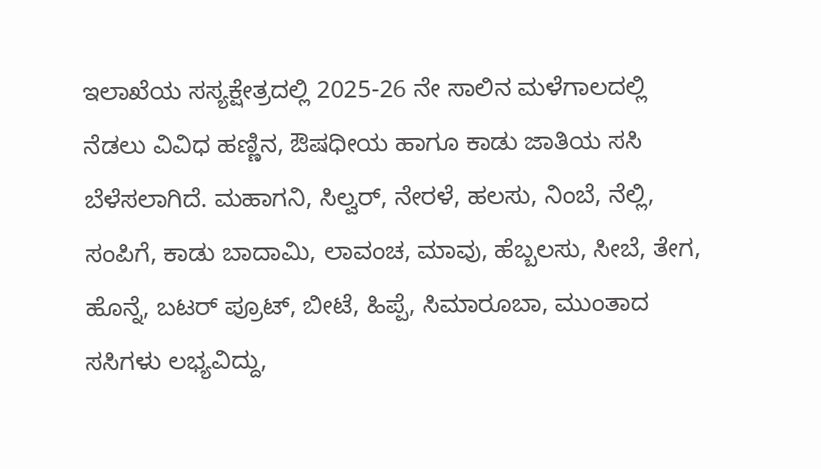ಇಲಾಖೆಯ ಸಸ್ಯಕ್ಷೇತ್ರದಲ್ಲಿ 2025-26 ನೇ ಸಾಲಿನ ಮಳೆಗಾಲದಲ್ಲಿ ನೆಡಲು ವಿವಿಧ ಹಣ್ಣಿನ, ಔಷಧೀಯ ಹಾಗೂ ಕಾಡು ಜಾತಿಯ ಸಸಿ ಬೆಳೆಸಲಾಗಿದೆ. ಮಹಾಗನಿ, ಸಿಲ್ವರ್, ನೇರಳೆ, ಹಲಸು, ನಿಂಬೆ, ನೆಲ್ಲಿ, ಸಂಪಿಗೆ, ಕಾಡು ಬಾದಾಮಿ, ಲಾವಂಚ, ಮಾವು, ಹೆಬ್ಬಲಸು, ಸೀಬೆ, ತೇಗ, ಹೊನ್ನೆ, ಬಟರ್ ಪ್ರೂಟ್, ಬೀಟೆ, ಹಿಪ್ಪೆ, ಸಿಮಾರೂಬಾ, ಮುಂತಾದ ಸಸಿಗಳು ಲಭ್ಯವಿದ್ದು,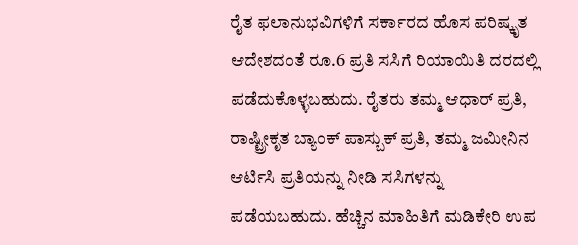ರೈತ ಫಲಾನುಭವಿಗಳಿಗೆ ಸರ್ಕಾರದ ಹೊಸ ಪರಿಷ್ಕೃತ ಆದೇಶದಂತೆ ರೂ.6 ಪ್ರತಿ ಸಸಿಗೆ ರಿಯಾಯಿತಿ ದರದಲ್ಲಿ ಪಡೆದುಕೊಳ್ಳಬಹುದು. ರೈತರು ತಮ್ಮ ಆಧಾರ್ ಪ್ರತಿ, ರಾಷ್ಟ್ರೀಕೃತ ಬ್ಯಾಂಕ್ ಪಾಸ್ಬುಕ್ ಪ್ರತಿ, ತಮ್ಮ ಜಮೀನಿನ ಆರ್ಟಿಸಿ ಪ್ರತಿಯನ್ನು ನೀಡಿ ಸಸಿಗಳನ್ನು ಪಡೆಯಬಹುದು. ಹೆಚ್ಚಿನ ಮಾಹಿತಿಗೆ ಮಡಿಕೇರಿ ಉಪ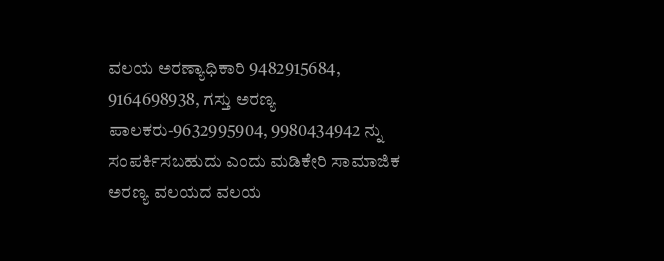ವಲಯ ಅರಣ್ಯಾಧಿಕಾರಿ 9482915684, 9164698938, ಗಸ್ತು ಅರಣ್ಯ ಪಾಲಕರು-9632995904, 9980434942 ನ್ನು ಸಂಪರ್ಕಿಸಬಹುದು ಎಂದು ಮಡಿಕೇರಿ ಸಾಮಾಜಿಕ ಅರಣ್ಯ ವಲಯದ ವಲಯ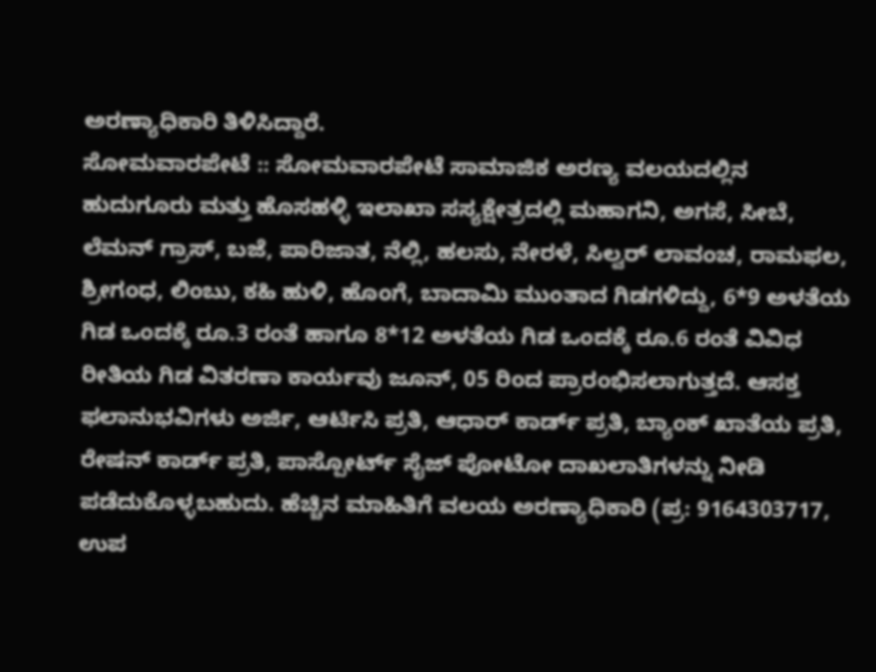ಅರಣ್ಯಾಧಿಕಾರಿ ತಿಳಿಸಿದ್ದಾರೆ.
ಸೋಮವಾರಪೇಟೆ :: ಸೋಮವಾರಪೇಟೆ ಸಾಮಾಜಿಕ ಅರಣ್ಯ ವಲಯದಲ್ಲಿನ ಹುದುಗೂರು ಮತ್ತು ಹೊಸಹಳ್ಳಿ ಇಲಾಖಾ ಸಸ್ಯಕ್ಷೇತ್ರದಲ್ಲಿ ಮಹಾಗನಿ, ಅಗಸೆ, ಸೀಬೆ, ಲೆಮನ್ ಗ್ರಾಸ್, ಬಜೆ, ಪಾರಿಜಾತ, ನೆಲ್ಲಿ, ಹಲಸು, ನೇರಳೆ, ಸಿಲ್ವರ್ ಲಾವಂಚ, ರಾಮಫಲ, ಶ್ರೀಗಂಧ, ಲಿಂಬು, ಕಹಿ ಹುಳಿ, ಹೊಂಗೆ, ಬಾದಾಮಿ ಮುಂತಾದ ಗಿಡಗಳಿದ್ದು, 6*9 ಅಳತೆಯ ಗಿಡ ಒಂದಕ್ಕೆ ರೂ.3 ರಂತೆ ಹಾಗೂ 8*12 ಅಳತೆಯ ಗಿಡ ಒಂದಕ್ಕೆ ರೂ.6 ರಂತೆ ವಿವಿಧ ರೀತಿಯ ಗಿಡ ವಿತರಣಾ ಕಾರ್ಯವು ಜೂನ್, 05 ರಿಂದ ಪ್ರಾರಂಭಿಸಲಾಗುತ್ತದೆ. ಆಸಕ್ತ ಫಲಾನುಭವಿಗಳು ಅರ್ಜಿ, ಆರ್ಟಿಸಿ ಪ್ರತಿ, ಆಧಾರ್ ಕಾರ್ಡ್ ಪ್ರತಿ, ಬ್ಯಾಂಕ್ ಖಾತೆಯ ಪ್ರತಿ, ರೇಷನ್ ಕಾರ್ಡ್ ಪ್ರತಿ, ಪಾಸ್ಪೋರ್ಟ್ ಸೈಜ್ ಪೋಟೋ ದಾಖಲಾತಿಗಳನ್ನು ನೀಡಿ ಪಡೆದುಕೊಳ್ಳಬಹುದು. ಹೆಚ್ಚಿನ ಮಾಹಿತಿಗೆ ವಲಯ ಅರಣ್ಯಾಧಿಕಾರಿ (ಪ್ರ: 9164303717, ಉಪ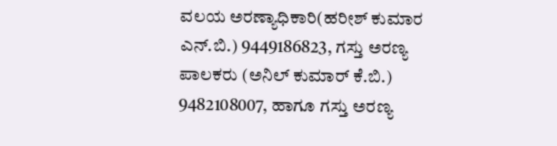ವಲಯ ಅರಣ್ಯಾಧಿಕಾರಿ(ಹರೀಶ್ ಕುಮಾರ ಎನ್.ಬಿ.) 9449186823, ಗಸ್ತು ಅರಣ್ಯ ಪಾಲಕರು (ಅನಿಲ್ ಕುಮಾರ್ ಕೆ.ಬಿ.) 9482108007, ಹಾಗೂ ಗಸ್ತು ಅರಣ್ಯ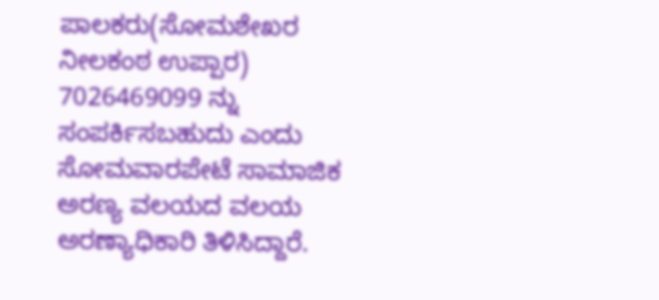ಪಾಲಕರು(ಸೋಮಶೇಖರ ನೀಲಕಂಠ ಉಪ್ಪಾರ) 7026469099 ನ್ನು ಸಂಪರ್ಕಿಸಬಹುದು ಎಂದು ಸೋಮವಾರಪೇಟೆ ಸಾಮಾಜಿಕ ಅರಣ್ಯ ವಲಯದ ವಲಯ ಅರಣ್ಯಾಧಿಕಾರಿ ತಿಳಿಸಿದ್ದಾರೆ.